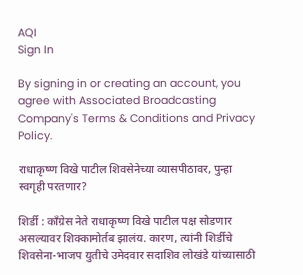AQI
Sign In

By signing in or creating an account, you agree with Associated Broadcasting Company's Terms & Conditions and Privacy Policy.

राधाकृष्ण विखे पाटील शिवसेनेच्या व्यासपीठावर, पुन्हा स्वगृही परतणार?

शिर्डी : काँग्रेस नेते राधाकृष्ण विखे पाटील पक्ष सोडणार असल्यावर शिक्कामोर्तब झालंय. कारण, त्यांनी शिर्डीचे शिवसेना-भाजप युतीचे उमेदवार सदाशिव लोखंडे यांच्यासाठी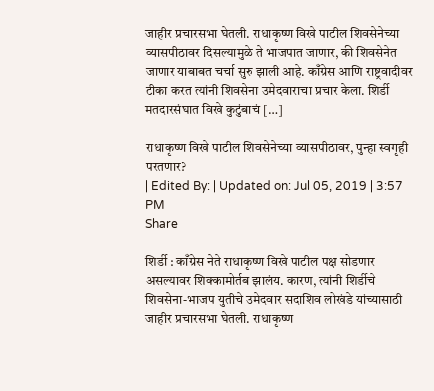जाहीर प्रचारसभा घेतली. राधाकृष्ण विखे पाटील शिवसेनेच्या व्यासपीठावर दिसल्यामुळे ते भाजपात जाणार, की शिवसेनेत जाणार याबाबत चर्चा सुरु झाली आहे. काँग्रेस आणि राष्ट्रवादीवर टीका करत त्यांनी शिवसेना उमेदवाराचा प्रचार केला. शिर्डी मतदारसंघात विखे कुटुंबाचं […]

राधाकृष्ण विखे पाटील शिवसेनेच्या व्यासपीठावर, पुन्हा स्वगृही परतणार?
| Edited By: | Updated on: Jul 05, 2019 | 3:57 PM
Share

शिर्डी : काँग्रेस नेते राधाकृष्ण विखे पाटील पक्ष सोडणार असल्यावर शिक्कामोर्तब झालंय. कारण, त्यांनी शिर्डीचे शिवसेना-भाजप युतीचे उमेदवार सदाशिव लोखंडे यांच्यासाठी जाहीर प्रचारसभा घेतली. राधाकृष्ण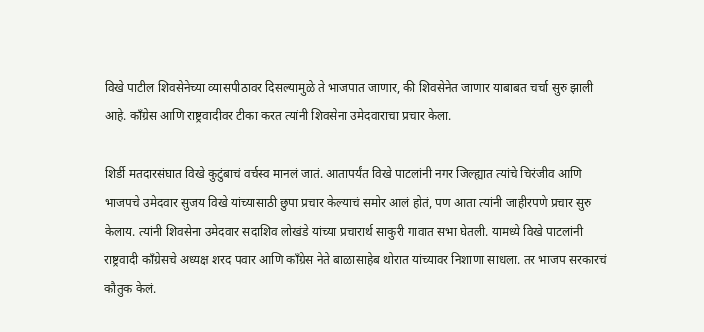विखे पाटील शिवसेनेच्या व्यासपीठावर दिसल्यामुळे ते भाजपात जाणार, की शिवसेनेत जाणार याबाबत चर्चा सुरु झाली आहे. काँग्रेस आणि राष्ट्रवादीवर टीका करत त्यांनी शिवसेना उमेदवाराचा प्रचार केला.

शिर्डी मतदारसंघात विखे कुटुंबाचं वर्चस्व मानलं जातं. आतापर्यंत विखे पाटलांनी नगर जिल्ह्यात त्यांचे चिरंजीव आणि भाजपचे उमेदवार सुजय विखे यांच्यासाठी छुपा प्रचार केल्याचं समोर आलं होतं, पण आता त्यांनी जाहीरपणे प्रचार सुरु केलाय. त्यांनी शिवसेना उमेदवार सदाशिव लोखंडे यांच्या प्रचारार्थ साकुरी गावात सभा घेतली. यामध्ये विखे पाटलांनी राष्ट्रवादी काँग्रेसचे अध्यक्ष शरद पवार आणि काँग्रेस नेते बाळासाहेब थोरात यांच्यावर निशाणा साधला. तर भाजप सरकारचं कौतुक केलं.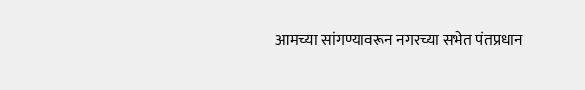आमच्या सांगण्यावरून नगरच्या सभेत पंतप्रधान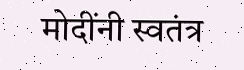मोदींनी स्वतंत्र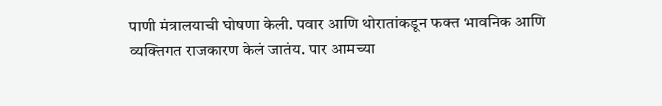पाणी मंत्रालयाची घोषणा केली. पवार आणि थोरातांकडून फक्त भावनिक आणि व्यक्तिगत राजकारण केलं जातंय. पार आमच्या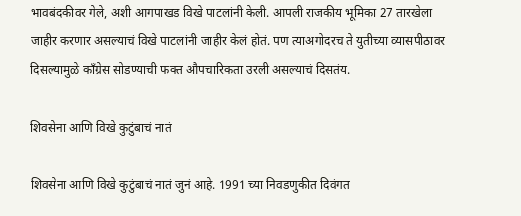भावबंदकीवर गेले, अशी आगपाखड विखे पाटलांनी केली. आपली राजकीय भूमिका 27 तारखेला जाहीर करणार असल्याचं विखे पाटलांनी जाहीर केलं होतं. पण त्याअगोदरच ते युतीच्या व्यासपीठावर दिसल्यामुळे काँग्रेस सोडण्याची फक्त औपचारिकता उरली असल्याचं दिसतंय.

शिवसेना आणि विखे कुटुंबाचं नातं

शिवसेना आणि विखे कुटुंबाचं नातं जुनं आहे. 1991 च्या निवडणुकीत दिवंगत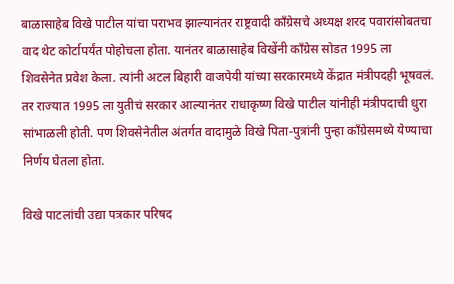बाळासाहेब विखे पाटील यांचा पराभव झाल्यानंतर राष्ट्रवादी काँग्रेसचे अध्यक्ष शरद पवारांसोबतचा वाद थेट कोर्टापर्यंत पोहोचला होता. यानंतर बाळासाहेब विखेंनी काँग्रेस सोडत 1995 ला शिवसेनेत प्रवेश केला. त्यांनी अटल बिहारी वाजपेयी यांच्या सरकारमध्ये केंद्रात मंत्रीपदही भूषवलं. तर राज्यात 1995 ला युतीचं सरकार आल्यानंतर राधाकृष्ण विखे पाटील यांनीही मंत्रीपदाची धुरा सांभाळली होती. पण शिवसेनेतील अंतर्गत वादामुळे विखे पिता-पुत्रांनी पुन्हा काँग्रेसमध्ये येण्याचा निर्णय घेतला होता.

विखे पाटलांची उद्या पत्रकार परिषद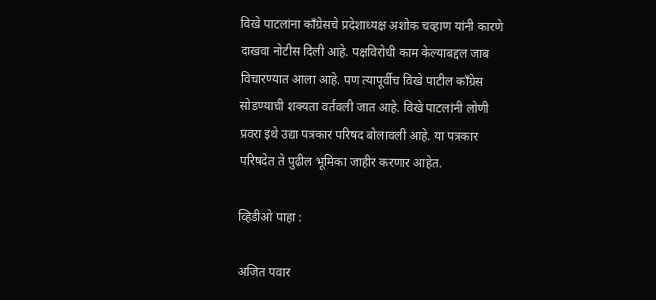विखे पाटलांना काँग्रेसचे प्रदेशाध्यक्ष अशोक चव्हाण यांनी कारणे दाखवा नोटीस दिली आहे. पक्षविरोधी काम केल्याबद्दल जाब विचारण्यात आला आहे. पण त्यापूर्वीच विखे पाटील काँग्रेस सोडण्याची शक्यता वर्तवली जात आहे. विखे पाटलांनी लोणी प्रवरा इथे उद्या पत्रकार परिषद बोलावली आहे. या पत्रकार परिषदेत ते पुढील भूमिका जाहीर करणार आहेत.

व्हिडीओ पाहा :

अजित पवार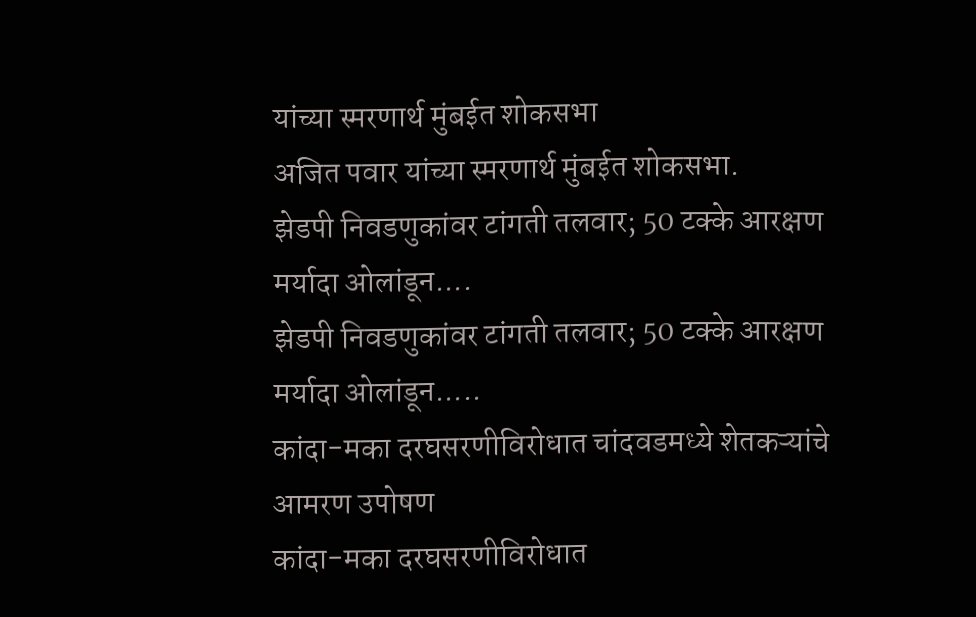यांच्या स्मरणार्थ मुंबईत शोकसभा
अजित पवार यांच्या स्मरणार्थ मुंबईत शोकसभा.
झेडपी निवडणुकांवर टांगती तलवार; 50 टक्के आरक्षण मर्यादा ओलांडून....
झेडपी निवडणुकांवर टांगती तलवार; 50 टक्के आरक्षण मर्यादा ओलांडून.....
कांदा-मका दरघसरणीविरोधात चांदवडमध्ये शेतकऱ्यांचे आमरण उपोषण
कांदा-मका दरघसरणीविरोधात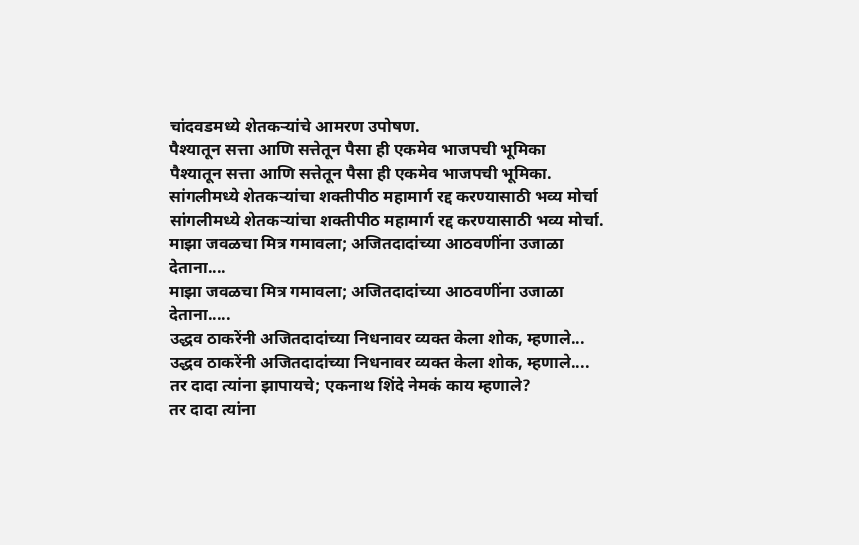चांदवडमध्ये शेतकऱ्यांचे आमरण उपोषण.
पैश्यातून सत्ता आणि सत्तेतून पैसा ही एकमेव भाजपची भूमिका
पैश्यातून सत्ता आणि सत्तेतून पैसा ही एकमेव भाजपची भूमिका.
सांगलीमध्ये शेतकऱ्यांचा शक्तीपीठ महामार्ग रद्द करण्यासाठी भव्य मोर्चा
सांगलीमध्ये शेतकऱ्यांचा शक्तीपीठ महामार्ग रद्द करण्यासाठी भव्य मोर्चा.
माझा जवळचा मित्र गमावला; अजितदादांच्या आठवणींना उजाळा देताना....
माझा जवळचा मित्र गमावला; अजितदादांच्या आठवणींना उजाळा देताना.....
उद्धव ठाकरेंनी अजितदादांच्या निधनावर व्यक्त केला शोक, म्हणाले...
उद्धव ठाकरेंनी अजितदादांच्या निधनावर व्यक्त केला शोक, म्हणाले....
तर दादा त्यांना झापायचे; एकनाथ शिंदे नेमकं काय म्हणाले?
तर दादा त्यांना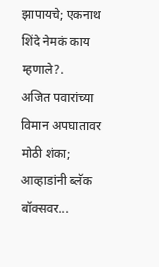झापायचे; एकनाथ शिंदे नेमकं काय म्हणाले?.
अजित पवारांच्या विमान अपघातावर मोठी शंका; आव्हाडांनी ब्लॅक बॉक्सवर...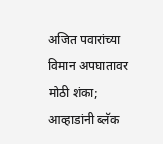अजित पवारांच्या विमान अपघातावर मोठी शंका; आव्हाडांनी ब्लॅक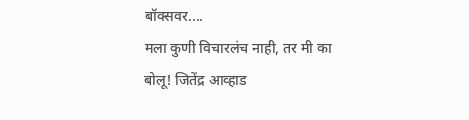बॉक्सवर....
मला कुणी विचारलंच नाही, तर मी का बोलू! जितेंद्र आव्हाड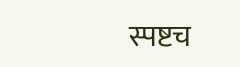स्पष्टच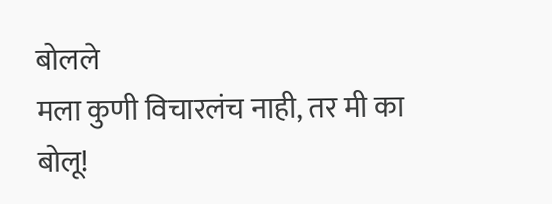बोलले
मला कुणी विचारलंच नाही, तर मी का बोलू!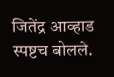जितेंद्र आव्हाड स्पष्टच बोलले.